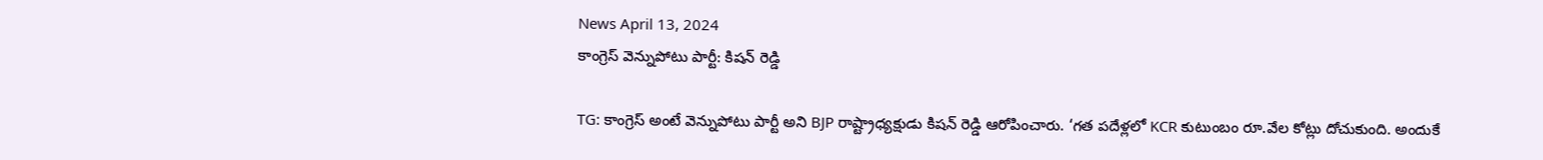News April 13, 2024
కాంగ్రెస్ వెన్నుపోటు పార్టీ: కిషన్ రెడ్డి

TG: కాంగ్రెస్ అంటే వెన్నుపోటు పార్టీ అని BJP రాష్ట్రాధ్యక్షుడు కిషన్ రెడ్డి ఆరోపించారు. ‘గత పదేళ్లలో KCR కుటుంబం రూ.వేల కోట్లు దోచుకుంది. అందుకే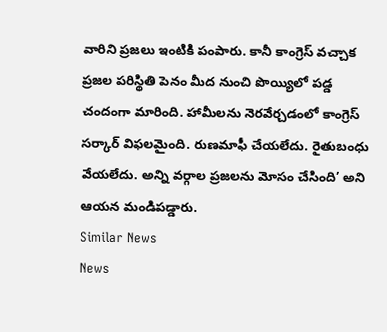వారిని ప్రజలు ఇంటికి పంపారు. కానీ కాంగ్రెస్ వచ్చాక ప్రజల పరిస్థితి పెనం మీద నుంచి పొయ్యిలో పడ్డ చందంగా మారింది. హామీలను నెరవేర్చడంలో కాంగ్రెస్ సర్కార్ విఫలమైంది. రుణమాఫీ చేయలేదు. రైతుబంధు వేయలేదు. అన్ని వర్గాల ప్రజలను మోసం చేసింది’ అని ఆయన మండిపడ్డారు.
Similar News
News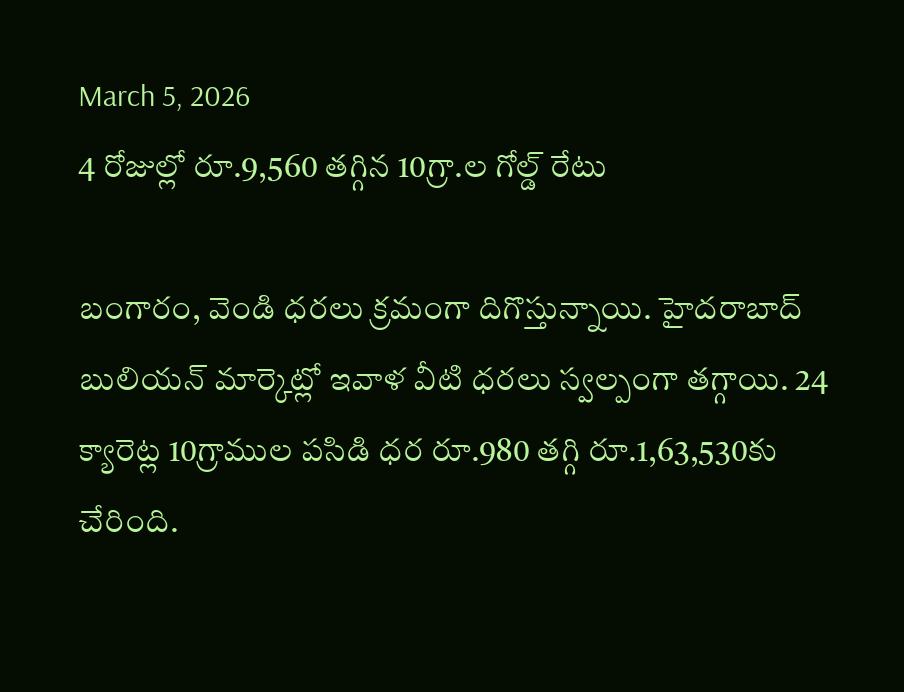March 5, 2026
4 రోజుల్లో రూ.9,560 తగ్గిన 10గ్రా.ల గోల్డ్ రేటు

బంగారం, వెండి ధరలు క్రమంగా దిగొస్తున్నాయి. హైదరాబాద్ బులియన్ మార్కెట్లో ఇవాళ వీటి ధరలు స్వల్పంగా తగ్గాయి. 24 క్యారెట్ల 10గ్రాముల పసిడి ధర రూ.980 తగ్గి రూ.1,63,530కు చేరింది.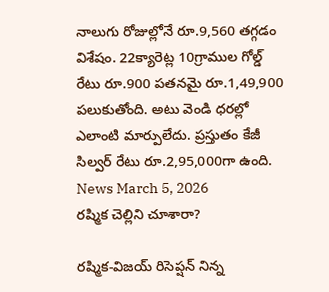నాలుగు రోజుల్లోనే రూ.9,560 తగ్గడం విశేషం. 22క్యారెట్ల 10గ్రాముల గోల్డ్ రేటు రూ.900 పతనమై రూ.1,49,900 పలుకుతోంది. అటు వెండి ధరల్లో ఎలాంటి మార్పులేదు. ప్రస్తుతం కేజీ సిల్వర్ రేటు రూ.2,95,000గా ఉంది.
News March 5, 2026
రష్మిక చెల్లిని చూశారా?

రష్మిక-విజయ్ రిసెప్షన్ నిన్న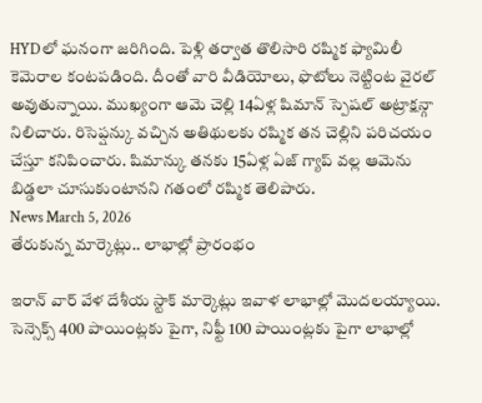HYDలో ఘనంగా జరిగింది. పెళ్లి తర్వాత తొలిసారి రష్మిక ఫ్యామిలీ కెమెరాల కంటపడింది. దీంతో వారి వీడియోలు, ఫొటోలు నెట్టింట వైరల్ అవుతున్నాయి. ముఖ్యంగా ఆమె చెల్లి 14ఏళ్ల షిమాన్ స్పెషల్ అట్రాక్షన్గా నిలిచారు. రిసెప్షన్కు వచ్చిన అతిథులకు రష్మిక తన చెల్లిని పరిచయం చేస్తూ కనిపించారు. షిమాన్కు తనకు 15ఏళ్ల ఏజ్ గ్యాప్ వల్ల ఆమెను బిడ్డలా చూసుకుంటానని గతంలో రష్మిక తెలిపారు.
News March 5, 2026
తేరుకున్న మార్కెట్లు.. లాభాల్లో ప్రారంభం

ఇరాన్ వార్ వేళ దేశీయ స్టాక్ మార్కెట్లు ఇవాళ లాభాల్లో మొదలయ్యాయి. సెన్సెక్స్ 400 పాయింట్లకు పైగా, నిఫ్టీ 100 పాయింట్లకు పైగా లాభాల్లో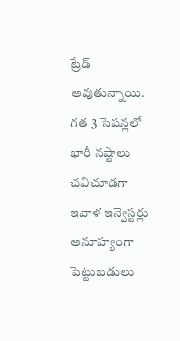ట్రేడ్ అవుతున్నాయి. గత 3 సెషన్లలో భారీ నష్టాలు చవిచూడగా ఇవాళ ఇన్వెస్టర్లు అనూహ్యంగా పెట్టుబడులు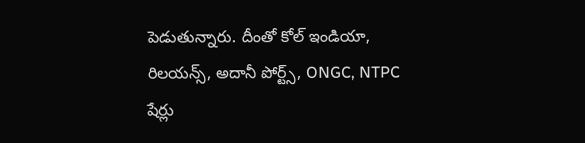పెడుతున్నారు. దీంతో కోల్ ఇండియా, రిలయన్స్, అదానీ పోర్ట్స్, ONGC, NTPC షేర్లు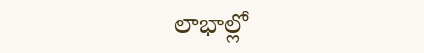లాభాల్లో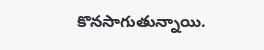కొనసాగుతున్నాయి.